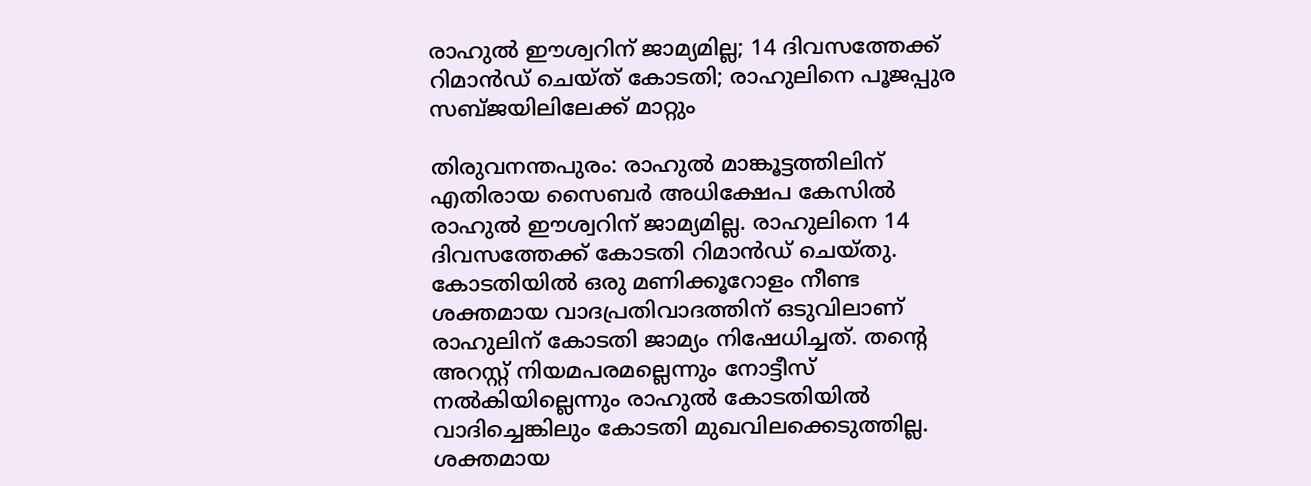രാഹുല്‍ ഈശ്വറിന് ജാമ്യമില്ല; 14 ദിവസത്തേക്ക് റിമാന്‍ഡ് ചെയ്ത് കോടതി; രാഹുലിനെ പൂജപ്പുര സബ്ജയിലിലേക്ക് മാറ്റും

തിരുവനന്തപുരം: രാഹുല്‍ മാങ്കൂട്ടത്തിലിന് എതിരായ സൈബര്‍ അധിക്ഷേപ കേസില്‍ രാഹുല്‍ ഈശ്വറിന് ജാമ്യമില്ല. രാഹുലിനെ 14 ദിവസത്തേക്ക് കോടതി റിമാന്‍ഡ് ചെയ്തു. കോടതിയില്‍ ഒരു മണിക്കൂറോളം നീണ്ട ശക്തമായ വാദപ്രതിവാദത്തിന് ഒടുവിലാണ് രാഹുലിന് കോടതി ജാമ്യം നിഷേധിച്ചത്. തന്റെ അറസ്റ്റ് നിയമപരമല്ലെന്നും നോട്ടീസ് നല്‍കിയില്ലെന്നും രാഹുല്‍ കോടതിയില്‍ വാദിച്ചെങ്കിലും കോടതി മുഖവിലക്കെടുത്തില്ല. ശക്തമായ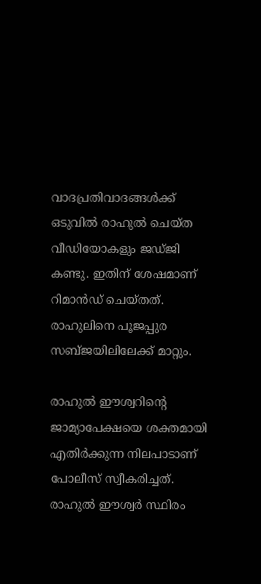വാദപ്രതിവാദങ്ങള്‍ക്ക് ഒടുവില്‍ രാഹുല്‍ ചെയ്ത വീഡിയോകളും ജഡ്ജി കണ്ടു. ഇതിന് ശേഷമാണ് റിമാന്‍ഡ് ചെയ്തത്. രാഹുലിനെ പൂജപ്പുര സബ്ജയിലിലേക്ക് മാറ്റും.

രാഹുല്‍ ഈശ്വറിന്റെ ജാമ്യാപേക്ഷയെ ശക്തമായി എതിര്‍ക്കുന്ന നിലപാടാണ് പോലീസ് സ്വീകരിച്ചത്. രാഹുല്‍ ഈശ്വര്‍ സ്ഥിരം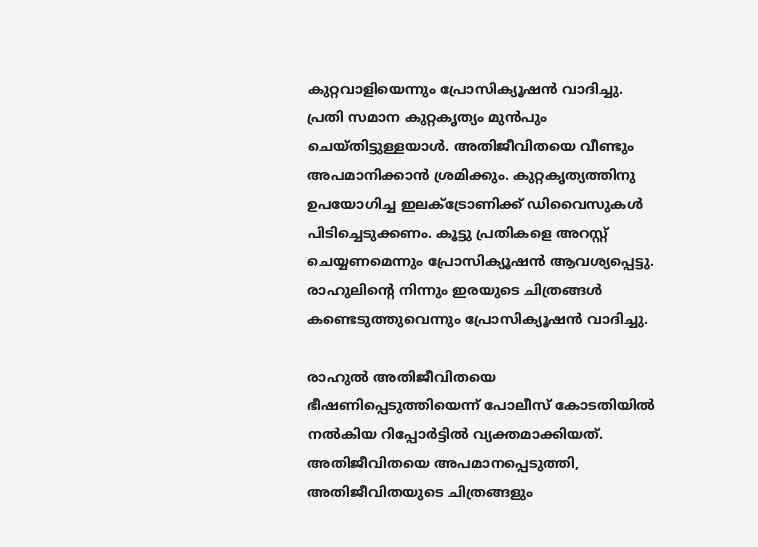കുറ്റവാളിയെന്നും പ്രോസിക്യൂഷന്‍ വാദിച്ചു. പ്രതി സമാന കുറ്റകൃത്യം മുന്‍പും ചെയ്തിട്ടുള്ളയാള്‍. അതിജീവിതയെ വീണ്ടും അപമാനിക്കാന്‍ ശ്രമിക്കും. കുറ്റകൃത്യത്തിനു ഉപയോഗിച്ച ഇലക്ട്രോണിക്ക് ഡിവൈസുകള്‍ പിടിച്ചെടുക്കണം. കൂട്ടു പ്രതികളെ അറസ്റ്റ് ചെയ്യണമെന്നും പ്രോസിക്യൂഷന്‍ ആവശ്യപ്പെട്ടു. രാഹുലിന്റെ നിന്നും ഇരയുടെ ചിത്രങ്ങള്‍ കണ്ടെടുത്തുവെന്നും പ്രോസിക്യൂഷന്‍ വാദിച്ചു.

രാഹുല്‍ അതിജീവിതയെ ഭീഷണിപ്പെടുത്തിയെന്ന് പോലീസ് കോടതിയില്‍ നല്‍കിയ റിപ്പോര്‍ട്ടില്‍ വ്യക്തമാക്കിയത്. അതിജീവിതയെ അപമാനപ്പെടുത്തി, അതിജീവിതയുടെ ചിത്രങ്ങളും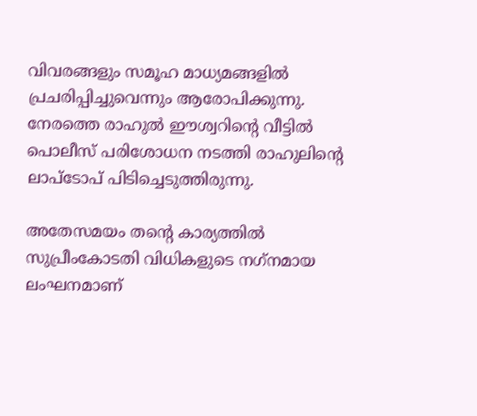വിവരങ്ങളും സമൂഹ മാധ്യമങ്ങളില്‍ പ്രചരിപ്പിച്ചുവെന്നും ആരോപിക്കുന്നു. നേരത്തെ രാഹുല്‍ ഈശ്വറിന്റെ വീട്ടില്‍ പൊലീസ് പരിശോധന നടത്തി രാഹുലിന്റെ ലാപ്ടോപ് പിടിച്ചെടുത്തിരുന്നു.

അതേസമയം തന്റെ കാര്യത്തില്‍ സുപ്രീംകോടതി വിധികളുടെ നഗ്‌നമായ ലംഘനമാണ്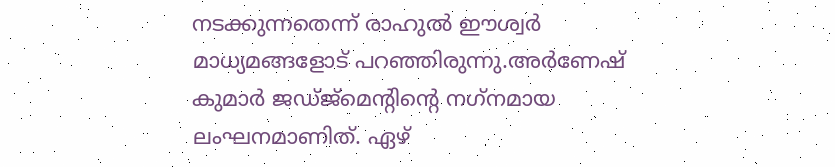നടക്കുന്നതെന്ന് രാഹുല്‍ ഈശ്വര്‍ മാധ്യമങ്ങളോട് പറഞ്ഞിരുന്നു.അര്‍ണേഷ് കുമാര്‍ ജഡ്ജ്മെന്റിന്റെ നഗ്‌നമായ ലംഘനമാണിത്. ഏഴ്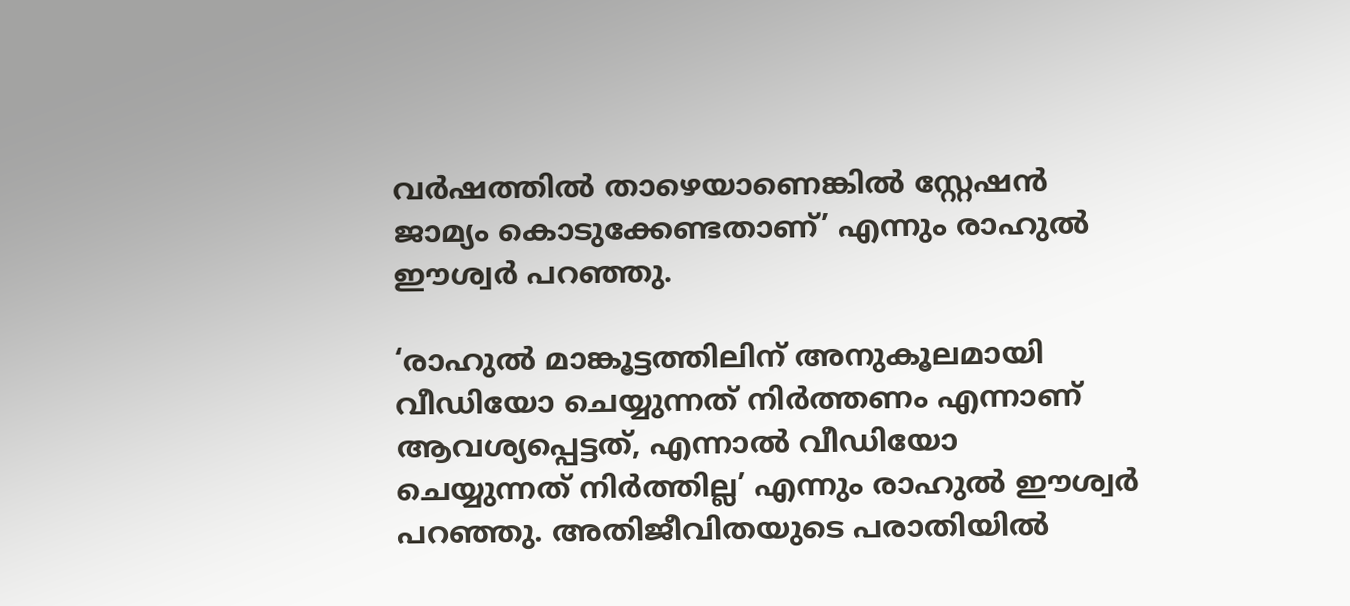വര്‍ഷത്തില്‍ താഴെയാണെങ്കില്‍ സ്റ്റേഷന്‍ ജാമ്യം കൊടുക്കേണ്ടതാണ്’ എന്നും രാഹുല്‍ ഈശ്വര്‍ പറഞ്ഞു.

‘രാഹുല്‍ മാങ്കൂട്ടത്തിലിന് അനുകൂലമായി വീഡിയോ ചെയ്യുന്നത് നിര്‍ത്തണം എന്നാണ് ആവശ്യപ്പെട്ടത്, എന്നാല്‍ വീഡിയോ ചെയ്യുന്നത് നിര്‍ത്തില്ല’ എന്നും രാഹുല്‍ ഈശ്വര്‍ പറഞ്ഞു. അതിജീവിതയുടെ പരാതിയില്‍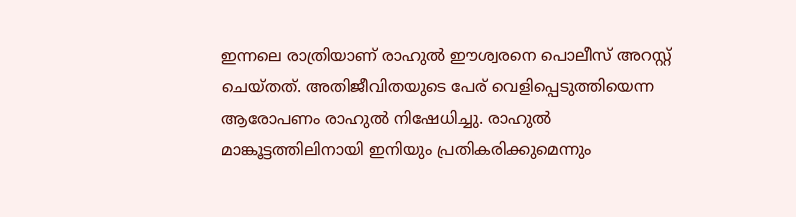ഇന്നലെ രാത്രിയാണ് രാഹുല്‍ ഈശ്വരനെ പൊലീസ് അറസ്റ്റ് ചെയ്തത്. അതിജീവിതയുടെ പേര് വെളിപ്പെടുത്തിയെന്ന ആരോപണം രാഹുല്‍ നിഷേധിച്ചു. രാഹുല്‍ മാങ്കൂട്ടത്തിലിനായി ഇനിയും പ്രതികരിക്കുമെന്നും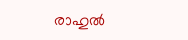രാഹുല്‍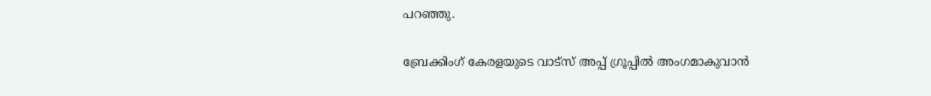പറഞ്ഞു.

ബ്രേക്കിംഗ് കേരളയുടെ വാട്സ് അപ്പ് ഗ്രൂപ്പിൽ അംഗമാകുവാൻ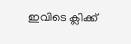ഇവിടെ ക്ലിക്ക്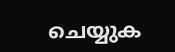ചെയ്യുക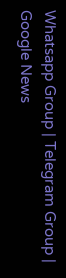Whatsapp Group | Telegram Group | Google News